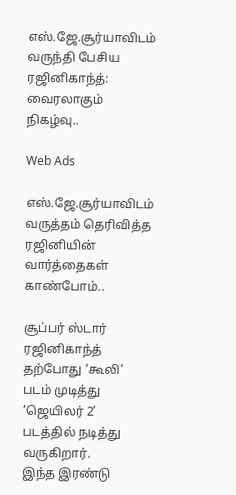எஸ்.ஜே.சூர்யாவிடம் வருந்தி பேசிய ரஜினிகாந்த்: வைரலாகும் நிகழ்வு..

Web Ads

எஸ்.ஜே.சூர்யாவிடம் வருத்தம் தெரிவித்த ரஜினியின் வார்த்தைகள் காண்போம்..

சூப்பர் ஸ்டார் ரஜினிகாந்த் தற்போது ‘கூலி’ படம் முடித்து ‘ஜெயிலர் 2’ படத்தில் நடித்து வருகிறார்.
இந்த இரண்டு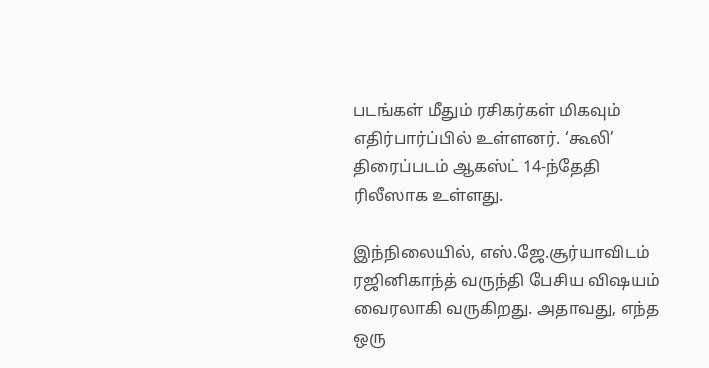படங்கள் மீதும் ரசிகர்கள் மிகவும் எதிர்பார்ப்பில் உள்ளனர். ‘கூலி’ திரைப்படம் ஆகஸ்ட் 14-ந்தேதி ரிலீஸாக உள்ளது.

இந்நிலையில், எஸ்.ஜே.சூர்யாவிடம் ரஜினிகாந்த் வருந்தி பேசிய விஷயம் வைரலாகி வருகிறது. அதாவது, எந்த ஒரு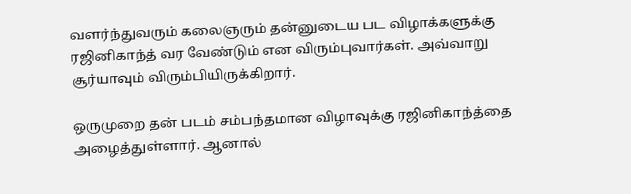வளர்ந்துவரும் கலைஞரும் தன்னுடைய பட விழாக்களுக்கு ரஜினிகாந்த் வர வேண்டும் என விரும்புவார்கள். அவ்வாறு சூர்யாவும் விரும்பியிருக்கிறார்.

ஒருமுறை தன் படம் சம்பந்தமான விழாவுக்கு ரஜினிகாந்த்தை அழைத்துள்ளார். ஆனால்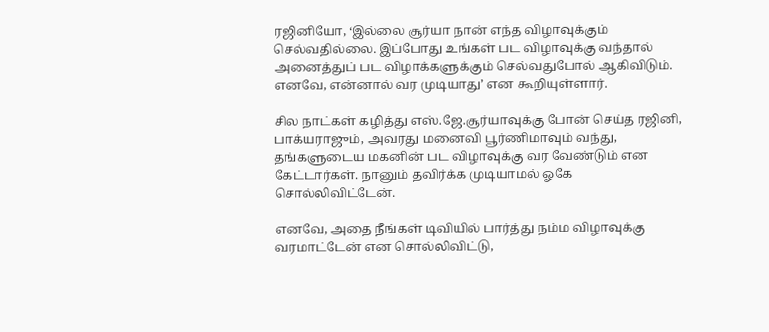ரஜினியோ, ‘இல்லை சூர்யா நான் எந்த விழாவுக்கும் செல்வதில்லை. இப்போது உங்கள் பட விழாவுக்கு வந்தால் அனைத்துப் பட விழாக்களுக்கும் செல்வதுபோல் ஆகிவிடும். எனவே, என்னால் வர முடியாது’ என கூறியுள்ளார்.

சில நாட்கள் கழித்து எஸ்.ஜே.சூர்யாவுக்கு போன் செய்த ரஜினி, பாக்யராஜும், அவரது மனைவி பூர்ணிமாவும் வந்து, தங்களுடைய மகனின் பட விழாவுக்கு வர வேண்டும் என கேட்டார்கள். நானும் தவிர்க்க முடியாமல் ஓகே சொல்லிவிட்டேன்.

எனவே, அதை நீங்கள் டிவியில் பார்த்து நம்ம விழாவுக்கு வரமாட்டேன் என சொல்லிவிட்டு,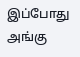இப்போது அங்கு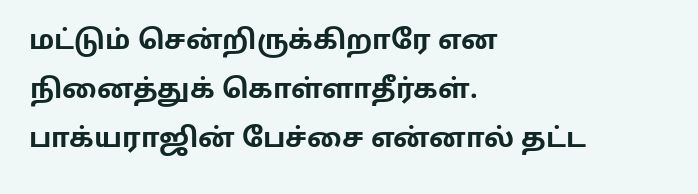மட்டும் சென்றிருக்கிறாரே என நினைத்துக் கொள்ளாதீர்கள். பாக்யராஜின் பேச்சை என்னால் தட்ட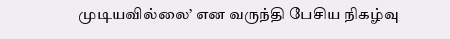முடியவில்லை’ என வருந்தி பேசிய நிகழ்வு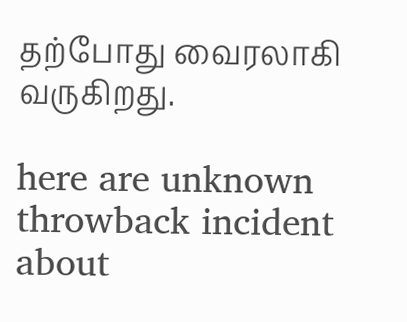தற்போது வைரலாகி வருகிறது.

here are unknown throwback incident about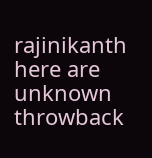rajinikanth
here are unknown throwback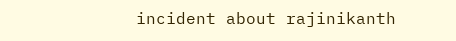incident about rajinikanth